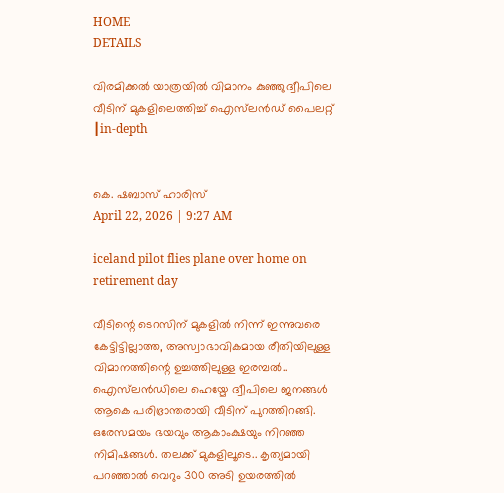HOME
DETAILS

വിരമിക്കൽ യാത്രയിൽ വിമാനം കുഞ്ഞുദ്വീപിലെ വീടിന് മുകളിലെത്തിച്ച് ഐസ്‌ലൻഡ് പൈലറ്റ് ┃in-depth


കെ. ഷബാസ് ഹാരിസ്
April 22, 2026 | 9:27 AM

iceland pilot flies plane over home on retirement day

വീടിന്റെ ടെറസിന് മുകളിൽ നിന്ന് ഇന്നുവരെ കേട്ടിട്ടില്ലാത്ത, അസ്വാഭാവികമായ രീതിയിലുള്ള വിമാനത്തിന്റെ ഉച്ചത്തിലുള്ള ഇരമ്പൽ.. ഐസ്‌ലൻഡിലെ ഹെയ്മേ ദ്വീപിലെ ജനങ്ങൾ ആകെ പരിഭ്രാന്തരായി വീടിന് പുറത്തിറങ്ങി. ഒരേസമയം ഭയവും ആകാംക്ഷയും നിറഞ്ഞ നിമിഷങ്ങൾ. തലക്ക് മുകളിലൂടെ.. കൃത്യമായി പറഞ്ഞാൽ വെറും 300 അടി ഉയരത്തിൽ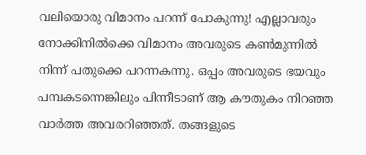വലിയൊരു വിമാനം പറന്ന് പോകുന്നു! എല്ലാവരും നോക്കിനിൽക്കെ വിമാനം അവരുടെ കൺമുന്നിൽ നിന്ന് പതുക്കെ പറന്നകന്നു. ഒപ്പം അവരുടെ ഭയവും പമ്പകടന്നെങ്കിലും പിന്നീടാണ് ആ കൗതുകം നിറഞ്ഞ വാർത്ത അവരറിഞ്ഞത്. തങ്ങളുടെ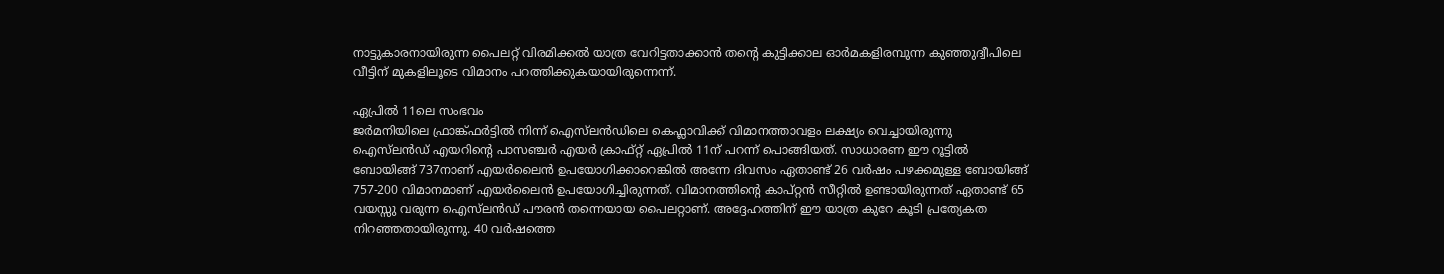നാട്ടുകാരനായിരുന്ന പൈലറ്റ് വിരമിക്കൽ യാത്ര വേറിട്ടതാക്കാൻ തന്റെ കുട്ടിക്കാല ഓർമകളിരമ്പുന്ന കുഞ്ഞുദ്വീപിലെ വീട്ടിന് മുകളിലൂടെ വിമാനം പറത്തിക്കുകയായിരുന്നെന്ന്.

ഏപ്രിൽ 11ലെ സംഭവം
ജർമനിയിലെ ഫ്രാങ്ക്ഫർട്ടിൽ നിന്ന് ഐസ്‌ലൻഡിലെ കെഫ്ലാവിക്ക് വിമാനത്താവളം ലക്ഷ്യം വെച്ചായിരുന്നു ഐസ്‌ലൻഡ് എയറിന്റെ പാസഞ്ചർ എയർ ക്രാഫ്റ്റ് ഏപ്രിൽ 11ന് പറന്ന് പൊങ്ങിയത്. സാധാരണ ഈ റൂട്ടിൽ ബോയിങ്ങ് 737നാണ് എയർലൈൻ ഉപയോഗിക്കാറെങ്കിൽ അന്നേ ദിവസം ഏതാണ്ട് 26 വർഷം പഴക്കമുള്ള ബോയിങ്ങ് 757-200 വിമാനമാണ് എയർലൈൻ ഉപയോഗിച്ചിരുന്നത്. വിമാനത്തിന്റെ കാപ്റ്റൻ സീറ്റിൽ ഉണ്ടായിരുന്നത് ഏതാണ്ട് 65 വയസ്സു വരുന്ന ഐസ്‌ലൻഡ് പൗരൻ തന്നെയായ പൈലറ്റാണ്. അദ്ദേഹത്തിന് ഈ യാത്ര കുറേ കൂടി പ്രത്യേകത നിറഞ്ഞതായിരുന്നു. 40 വർഷത്തെ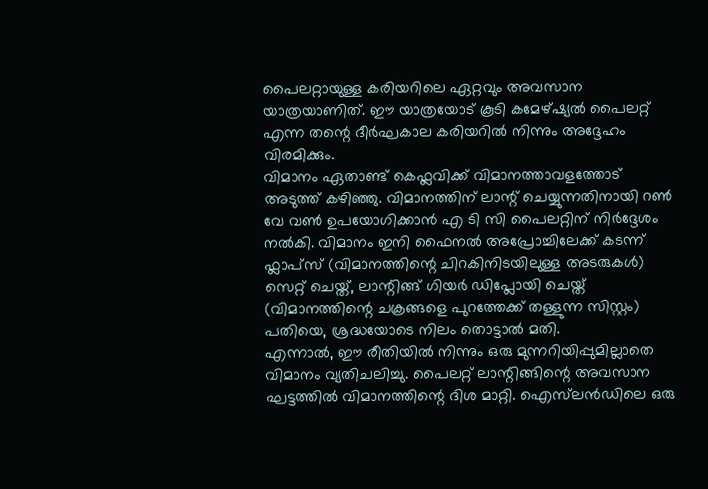പൈലറ്റായുള്ള കരിയറിലെ ഏറ്റവും അവസാന യാത്രയാണിത്. ഈ യാത്രയോട് കൂടി കമേഴ്ഷ്യൽ പൈലറ്റ് എന്ന തന്റെ ദീർഘകാല കരിയറിൽ നിന്നും അദ്ദേഹം വിരമിക്കും.
വിമാനം ഏതാണ്ട് കെഫ്ലവിക്ക് വിമാനത്താവളത്തോട് അടുത്ത് കഴിഞ്ഞു. വിമാനത്തിന് ലാന്റ് ചെയ്യുന്നതിനായി റൺ വേ വൺ ഉപയോഗിക്കാൻ എ ടി സി പൈലറ്റിന് നിർദ്ദേശം നൽകി. വിമാനം ഇനി ഫൈനൽ അപ്രോച്ചിലേക്ക് കടന്ന് ഫ്ലാപ്സ് (വിമാനത്തിന്റെ ചിറകിനിടയിലുള്ള അടരുകൾ) സെറ്റ് ചെയ്ത്, ലാന്റിങ്ങ് ഗിയർ ഡിപ്ലോയി ചെയ്ത് (വിമാനത്തിന്റെ ചക്രങ്ങളെ പുറത്തേക്ക് തള്ളുന്ന സിസ്റ്റം) പതിയെ, ശ്രദ്ധയോടെ നിലം തൊട്ടാൽ മതി.
എന്നാൽ, ഈ രീതിയിൽ നിന്നും ഒരു മുന്നറിയിപ്പുമില്ലാതെ വിമാനം വ്യതിചലിച്ചു. പൈലറ്റ് ലാന്റിങ്ങിന്റെ അവസാന ഘട്ടത്തിൽ വിമാനത്തിന്റെ ദിശ മാറ്റി. ഐസ്‌ലൻഡിലെ ഒരു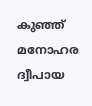കുഞ്ഞ് മനോഹര ദ്വീപായ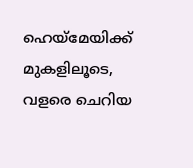ഹെയ്മേയിക്ക് മുകളിലൂടെ, വളരെ ചെറിയ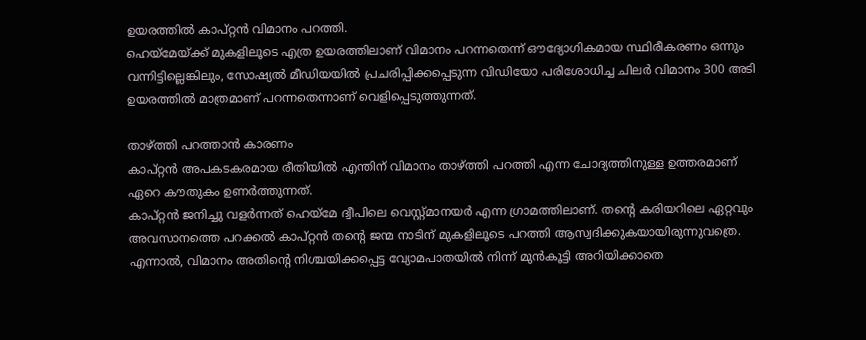ഉയരത്തിൽ കാപ്റ്റൻ വിമാനം പറത്തി.
ഹെയ്മേയ്ക്ക്‌ മുകളിലൂടെ എത്ര ഉയരത്തിലാണ് വിമാനം പറന്നതെന്ന് ഔദ്യോഗികമായ സ്ഥിരീകരണം ഒന്നും വന്നിട്ടില്ലെങ്കിലും, സോഷ്യൽ മീഡിയയിൽ പ്രചരിപ്പിക്കപ്പെടുന്ന വിഡിയോ പരിശോധിച്ച ചിലർ വിമാനം 300 അടി ഉയരത്തിൽ മാത്രമാണ് പറന്നതെന്നാണ് വെളിപ്പെടുത്തുന്നത്.

താഴ്ത്തി പറത്താൻ കാരണം
കാപ്റ്റൻ അപകടകരമായ രീതിയിൽ എന്തിന് വിമാനം താഴ്ത്തി പറത്തി എന്ന ചോദ്യത്തിനുള്ള ഉത്തരമാണ് ഏറെ കൗതുകം ഉണർത്തുന്നത്.
കാപ്റ്റൻ ജനിച്ചു വളർന്നത് ഹെയ്‌മേ ദ്വീപിലെ വെസ്റ്റ്‌മാനയർ എന്ന ഗ്രാമത്തിലാണ്. തന്റെ കരിയറിലെ ഏറ്റവും അവസാനത്തെ പറക്കൽ കാപ്റ്റൻ തന്റെ ജന്മ നാടിന് മുകളിലൂടെ പറത്തി ആസ്വദിക്കുകയായിരുന്നുവത്രെ.
എന്നാൽ, വിമാനം അതിന്റെ നിശ്ചയിക്കപ്പെട്ട വ്യോമപാതയിൽ നിന്ന് മുൻകൂട്ടി അറിയിക്കാതെ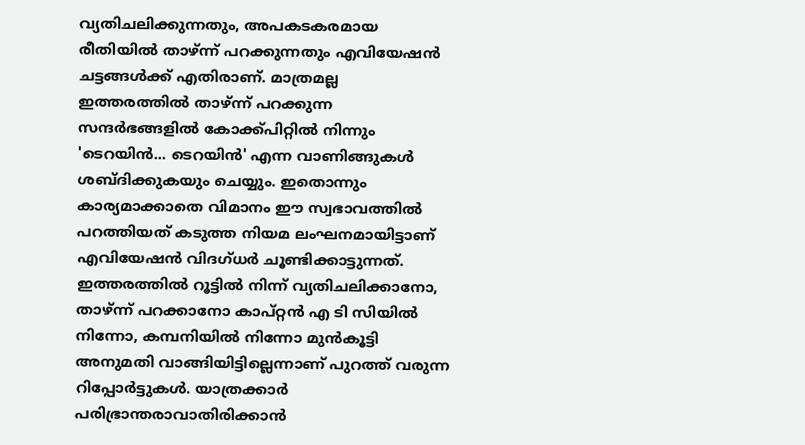വ്യതിചലിക്കുന്നതും, അപകടകരമായ രീതിയിൽ താഴ്ന്ന് പറക്കുന്നതും എവിയേഷൻ ചട്ടങ്ങൾക്ക് എതിരാണ്. മാത്രമല്ല ഇത്തരത്തിൽ താഴ്ന്ന് പറക്കുന്ന സന്ദർഭങ്ങളിൽ കോക്ക്പിറ്റിൽ നിന്നും 'ടെറയിൻ... ടെറയിൻ' എന്ന വാണിങ്ങുകൾ ശബ്ദിക്കുകയും ചെയ്യും. ഇതൊന്നും കാര്യമാക്കാതെ വിമാനം ഈ സ്വഭാവത്തിൽ പറത്തിയത് കടുത്ത നിയമ ലംഘനമായിട്ടാണ് എവിയേഷൻ വിദഗ്ധർ ചൂണ്ടിക്കാട്ടുന്നത്.
ഇത്തരത്തിൽ റൂട്ടിൽ നിന്ന് വ്യതിചലിക്കാനോ, താഴ്ന്ന് പറക്കാനോ കാപ്റ്റൻ എ ടി സിയിൽ നിന്നോ, കമ്പനിയിൽ നിന്നോ മുൻകൂട്ടി അനുമതി വാങ്ങിയിട്ടില്ലെന്നാണ് പുറത്ത് വരുന്ന റിപ്പോർട്ടുകൾ. യാത്രക്കാർ പരിഭ്രാന്തരാവാതിരിക്കാൻ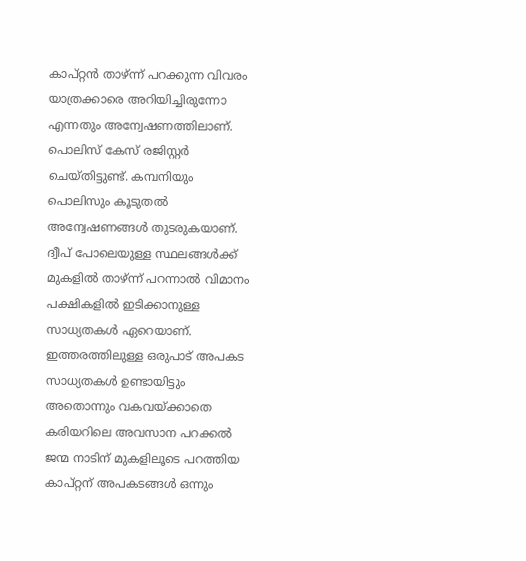കാപ്റ്റൻ താഴ്ന്ന് പറക്കുന്ന വിവരം യാത്രക്കാരെ അറിയിച്ചിരുന്നോ എന്നതും അന്വേഷണത്തിലാണ്. പൊലിസ് കേസ് രജിസ്റ്റർ ചെയ്തിട്ടുണ്ട്. കമ്പനിയും പൊലിസും കൂടുതൽ അന്വേഷണങ്ങൾ തുടരുകയാണ്.
ദ്വീപ് പോലെയുള്ള സ്ഥലങ്ങൾക്ക് മുകളിൽ താഴ്ന്ന് പറന്നാൽ വിമാനം പക്ഷികളിൽ ഇടിക്കാനുള്ള സാധ്യതകൾ ഏറെയാണ്. ഇത്തരത്തിലുള്ള ഒരുപാട് അപകട സാധ്യതകൾ ഉണ്ടായിട്ടും അതൊന്നും വകവയ്ക്കാതെ കരിയറിലെ അവസാന പറക്കൽ ജന്മ നാടിന് മുകളിലൂടെ പറത്തിയ കാപ്റ്റന് അപകടങ്ങൾ ഒന്നും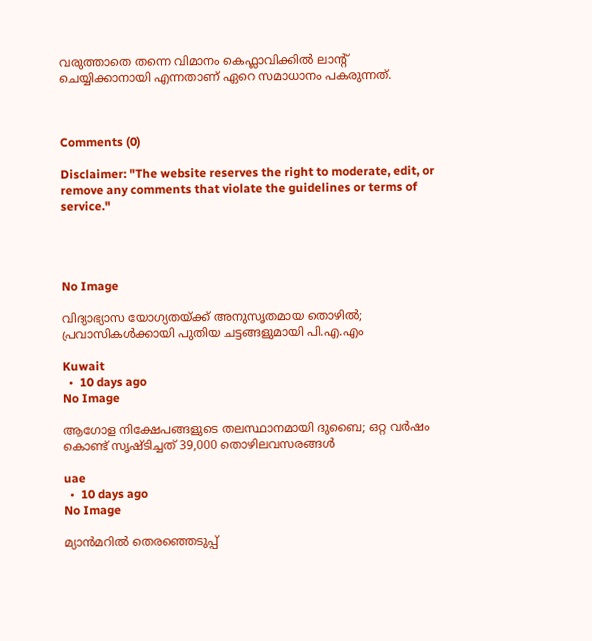വരുത്താതെ തന്നെ വിമാനം കെഫ്ലാവിക്കിൽ ലാന്റ് ചെയ്യിക്കാനായി എന്നതാണ് ഏറെ സമാധാനം പകരുന്നത്.



Comments (0)

Disclaimer: "The website reserves the right to moderate, edit, or remove any comments that violate the guidelines or terms of service."




No Image

വിദ്യാഭ്യാസ യോഗ്യതയ്ക്ക് അനുസൃതമായ തൊഴിൽ; പ്രവാസികൾക്കായി പുതിയ ചട്ടങ്ങളുമായി പി.എ.എം

Kuwait
  •  10 days ago
No Image

ആഗോള നിക്ഷേപങ്ങളുടെ തലസ്ഥാനമായി ദുബൈ; ഒറ്റ വർഷം കൊണ്ട് സൃഷ്ടിച്ചത് 39,000 തൊഴിലവസരങ്ങൾ

uae
  •  10 days ago
No Image

മ്യാന്‍മറില്‍ തെരഞ്ഞെടുപ്പ്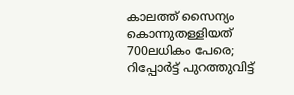കാലത്ത് സൈന്യം കൊന്നുതള്ളിയത് 700ലധികം പേരെ; റിപ്പോര്‍ട്ട് പുറത്തുവിട്ട്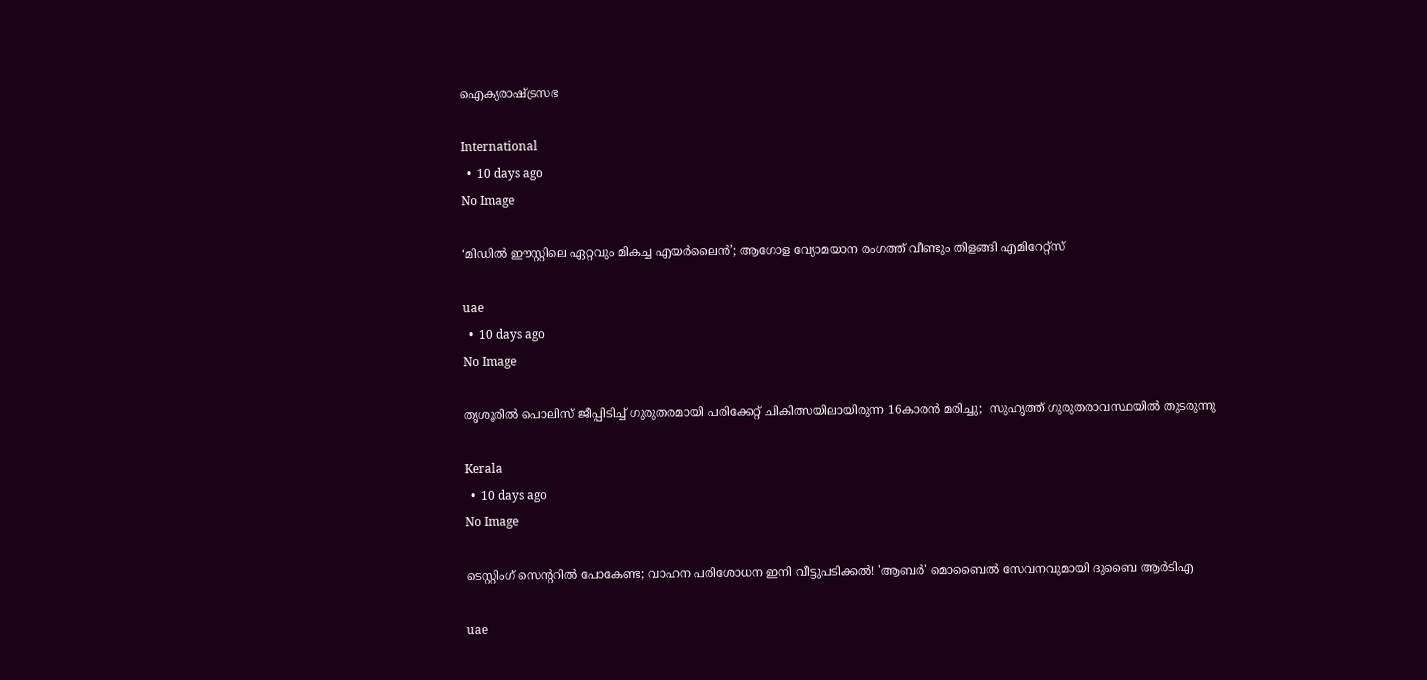ഐക്യരാഷ്ട്രസഭ

International
  •  10 days ago
No Image

‘മിഡിൽ ഈസ്റ്റിലെ ഏറ്റവും മികച്ച എയർലൈൻ’; ആഗോള വ്യോമയാന രംഗത്ത് വീണ്ടും തിളങ്ങി എമിറേറ്റ്സ്

uae
  •  10 days ago
No Image

തൃശൂരില്‍ പൊലിസ് ജീപ്പിടിച്ച് ഗുരുതരമായി പരിക്കേറ്റ് ചികിത്സയിലായിരുന്ന 16കാരന്‍ മരിച്ചു;  സുഹൃത്ത് ഗുരുതരാവസ്ഥയില്‍ തുടരുന്നു

Kerala
  •  10 days ago
No Image

ടെസ്റ്റിംഗ് സെന്ററിൽ പോകേണ്ട; വാഹന പരിശോധന ഇനി വീട്ടുപടിക്കൽ! 'ആബർ' മൊബൈൽ സേവനവുമായി ദുബൈ ആർടിഎ

uae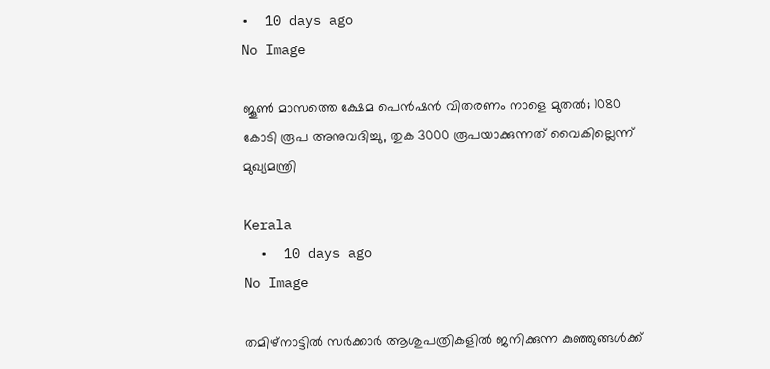•  10 days ago
No Image

ജൂൺ മാസത്തെ ക്ഷേമ പെൻഷൻ വിതരണം നാളെ മുതൽ; 1080 കോടി രൂപ അനുവദിച്ചു, തുക 3000 രൂപയാക്കുന്നത് വൈകില്ലെന്ന് മുഖ്യമന്ത്രി

Kerala
  •  10 days ago
No Image

തമിഴ്‌നാട്ടിൽ സർക്കാർ ആശുപത്രികളിൽ ജനിക്കുന്ന കുഞ്ഞുങ്ങൾക്ക്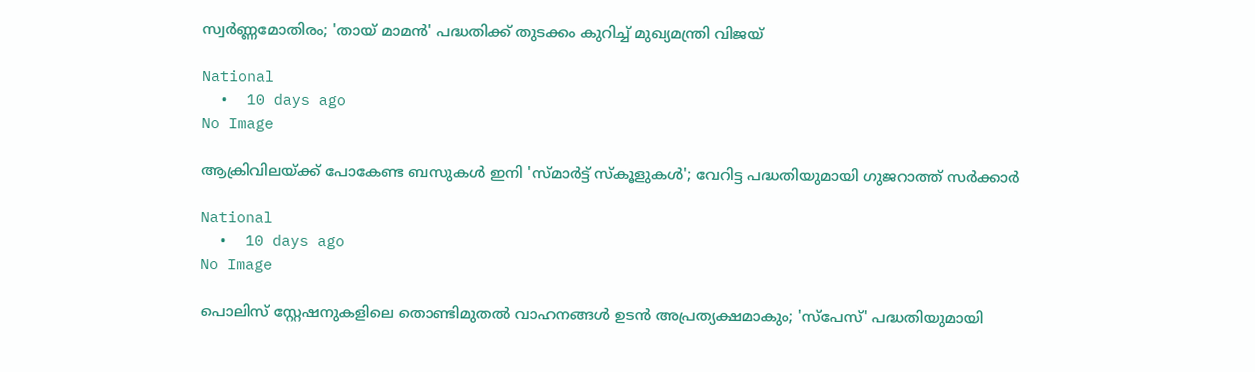സ്വർണ്ണമോതിരം; 'തായ് മാമൻ' പദ്ധതിക്ക് തുടക്കം കുറിച്ച് മുഖ്യമന്ത്രി വിജയ്

National
  •  10 days ago
No Image

ആക്രിവിലയ്ക്ക് പോകേണ്ട ബസുകൾ ഇനി 'സ്മാർട്ട് സ്കൂളുകൾ'; വേറിട്ട പദ്ധതിയുമായി ഗുജറാത്ത് സർക്കാർ

National
  •  10 days ago
No Image

പൊലിസ് സ്റ്റേഷനുകളിലെ തൊണ്ടിമുതൽ വാഹനങ്ങൾ ഉടൻ അപ്രത്യക്ഷമാകും; 'സ്പേസ്' പദ്ധതിയുമായി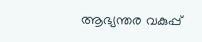ആഭ്യന്തര വകുപ്പ്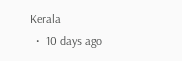Kerala
  •  10 days ago